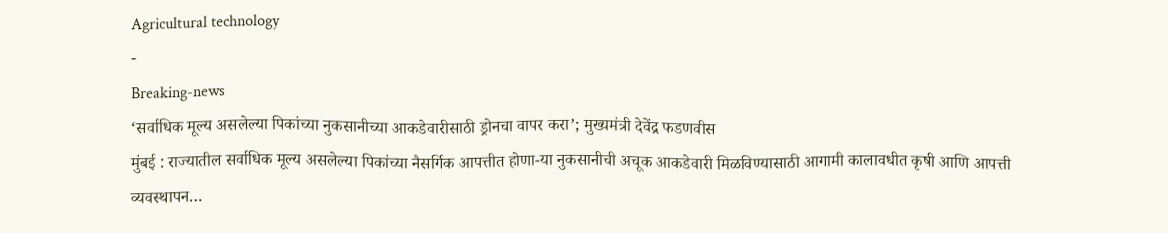Agricultural technology
-
Breaking-news
‘सर्वाधिक मूल्य असलेल्या पिकांच्या नुकसानीच्या आकडेवारीसाठी ड्रोनचा वापर करा’; मुख्यमंत्री देवेंद्र फडणवीस
मुंबई : राज्यातील सर्वाधिक मूल्य असलेल्या पिकांच्या नैसर्गिक आपत्तीत होणा-या नुकसानीची अचूक आकडेवारी मिळविण्यासाठी आगामी कालावधीत कृषी आणि आपत्ती व्यवस्थापन…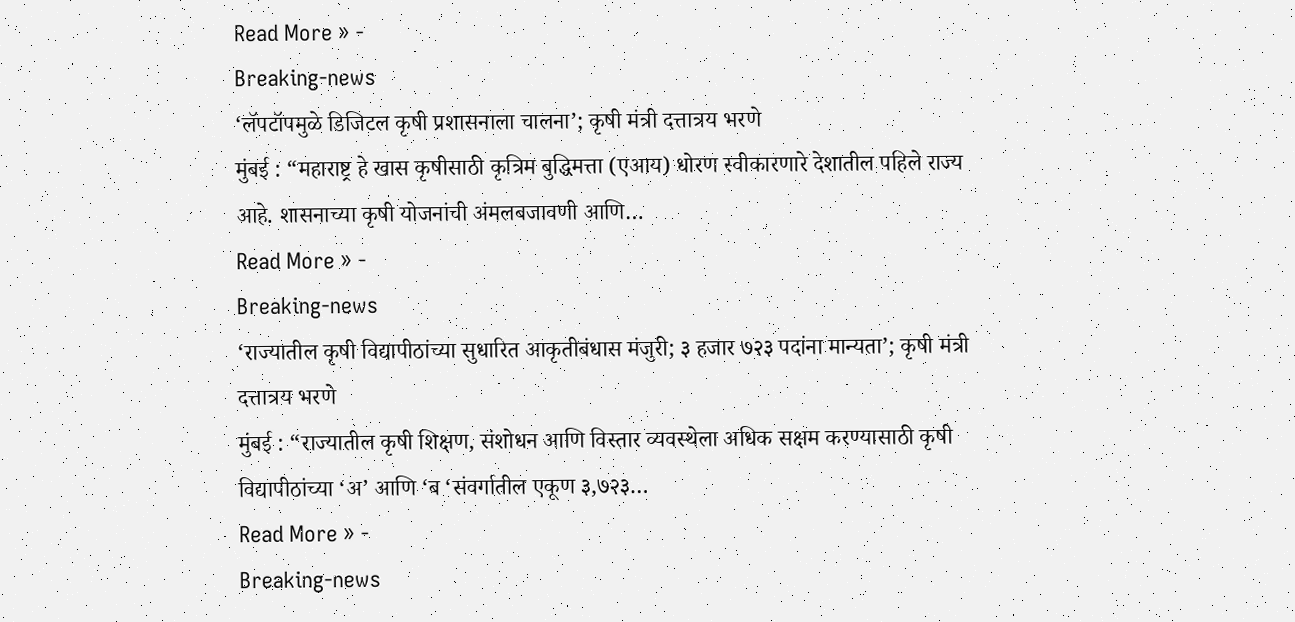Read More » -
Breaking-news
‘लॅपटॉपमुळे डिजिटल कृषी प्रशासनाला चालना’; कृषी मंत्री दत्तात्रय भरणे
मुंबई : “महाराष्ट्र हे खास कृषीसाठी कृत्रिम बुद्धिमत्ता (एआय) धोरण स्वीकारणारे देशातील पहिले राज्य आहे. शासनाच्या कृषी योजनांची अंमलबजावणी आणि…
Read More » -
Breaking-news
‘राज्यातील कृषी विद्यापीठांच्या सुधारित आकृतीबंधास मंजुरी; ३ हजार ७२३ पदांना मान्यता’; कृषी मंत्री दत्तात्रय भरणे
मुंबई : “राज्यातील कृषी शिक्षण, संशोधन आणि विस्तार व्यवस्थेला अधिक सक्षम करण्यासाठी कृषी विद्यापीठांच्या ‘अ’ आणि ‘ब ‘संवर्गातील एकूण ३,७२३…
Read More » -
Breaking-news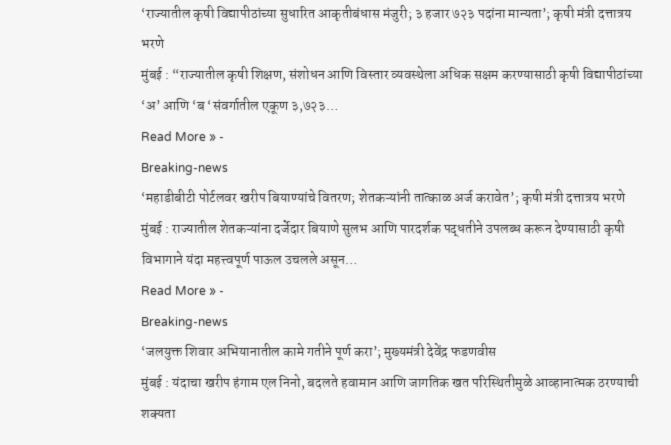‘राज्यातील कृषी विद्यापीठांच्या सुधारित आकृतीबंधास मंजुरी; ३ हजार ७२३ पदांना मान्यता’; कृषी मंत्री दत्तात्रय भरणे
मुंबई : “राज्यातील कृषी शिक्षण, संशोधन आणि विस्तार व्यवस्थेला अधिक सक्षम करण्यासाठी कृषी विद्यापीठांच्या ‘अ’ आणि ‘ब ‘संवर्गातील एकूण ३,७२३…
Read More » -
Breaking-news
‘महाडीबीटी पोर्टलवर खरीप बियाण्यांचे वितरण; शेतकऱ्यांनी तात्काळ अर्ज करावेत’; कृषी मंत्री दत्तात्रय भरणे
मुंबई : राज्यातील शेतकऱ्यांना दर्जेदार बियाणे सुलभ आणि पारदर्शक पद्धतीने उपलब्ध करून देण्यासाठी कृषी विभागाने यंदा महत्त्वपूर्ण पाऊल उचलले असून…
Read More » -
Breaking-news
‘जलयुक्त शिवार अभियानातील कामे गतीने पूर्ण करा’; मुख्यमंत्री देवेंद्र फडणवीस
मुंबई : यंदाचा खरीप हंगाम एल निनो, बदलते हवामान आणि जागतिक खत परिस्थितीमुळे आव्हानात्मक ठरण्याची शक्यता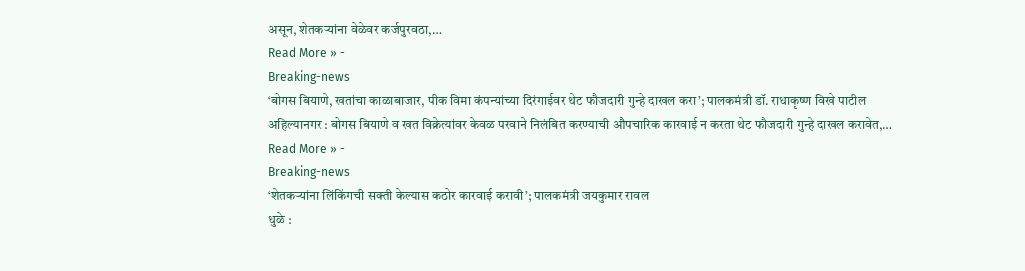असून, शेतकऱ्यांना वेळेवर कर्जपुरवठा,…
Read More » -
Breaking-news
‘बोगस बियाणे, खतांचा काळाबाजार, पीक विमा कंपन्यांच्या दिरंगाईवर थेट फौजदारी गुन्हे दाखल करा’; पालकमंत्री डॉ. राधाकृष्ण विखे पाटील
अहिल्यानगर : बोगस बियाणे व खत विक्रेत्यांवर केवळ परवाने निलंबित करण्याची औपचारिक कारवाई न करता थेट फौजदारी गुन्हे दाखल करावेत,…
Read More » -
Breaking-news
‘शेतकऱ्यांना लिंकिंगची सक्ती केल्यास कठोर कारवाई करावी’; पालकमंत्री जयकुमार रावल
धुळे :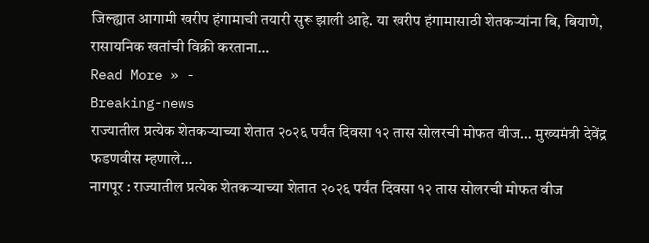जिल्ह्यात आगामी खरीप हंगामाची तयारी सुरू झाली आहे. या खरीप हंगामासाठी शेतकऱ्यांना बि, बियाणे, रासायनिक खतांची विक्री करताना…
Read More » -
Breaking-news
राज्यातील प्रत्येक शेतकऱ्याच्या शेतात २०२६ पर्यंत दिवसा १२ तास सोलरची मोफत वीज… मुख्यमंत्री देवेंद्र फडणवीस म्हणाले…
नागपूर : राज्यातील प्रत्येक शेतकऱ्याच्या शेतात २०२६ पर्यंत दिवसा १२ तास सोलरची मोफत वीज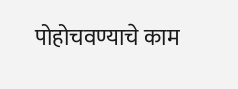पोहोचवण्याचे काम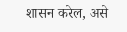शासन करेल, असे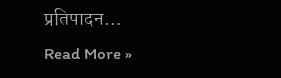प्रतिपादन…
Read More »